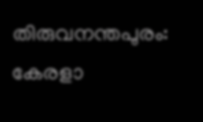തിരുവനന്തപുരം: കേരളാ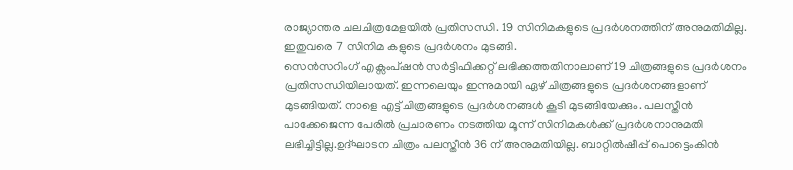രാജ്യാന്തര ചലചിത്രമേളയിൽ പ്രതിസന്ധി. 19 സിനിമകളുടെ പ്രദർശനത്തിന് അനുമതിമില്ല. ഇതുവരെ 7 സിനിമ കളുടെ പ്രദർശനം മുടങ്ങി.
സെൻസറിംഗ് എക്സംപ്ഷൻ സർട്ടിഫിക്കറ്റ് ലഭിക്കത്തതിനാലാണ് 19 ചിത്രങ്ങളുടെ പ്രദർശനം പ്രതിസന്ധിയിലായത്. ഇന്നലെയും ഇന്നുമായി ഏഴ് ചിത്രങ്ങളുടെ പ്രദർശനങ്ങളാണ് മുടങ്ങിയത്. നാളെ എട്ട് ചിത്രങ്ങളുടെ പ്രദർശനങ്ങൾ കൂടി മുടങ്ങിയേക്കും. പലസ്തീൻ പാക്കേജെന്ന പേരിൽ പ്രചാരണം നടത്തിയ മൂന്ന് സിനിമകൾക്ക് പ്രദർശനാനുമതി ലഭിച്ചിട്ടില്ല.ഉദ്ഘാടന ചിത്രം പലസ്തീൻ 36 ന് അനുമതിയില്ല. ബാറ്റിൽഷീപ്പ് പൊട്ടെംകിൻ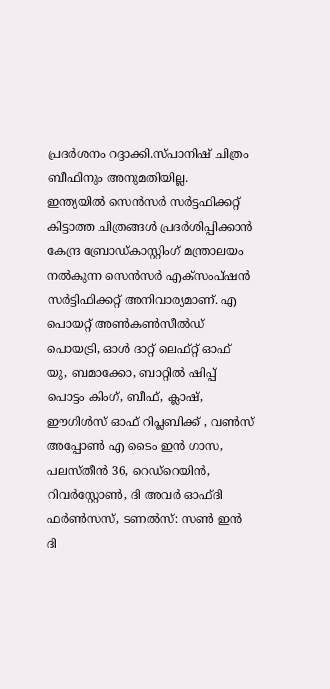പ്രദർശനം റദ്ദാക്കി.സ്പാനിഷ് ചിത്രം ബീഫിനും അനുമതിയില്ല.
ഇന്ത്യയിൽ സെൻസർ സർട്ടഫിക്കറ്റ് കിട്ടാത്ത ചിത്രങ്ങൾ പ്രദർശിപ്പിക്കാൻ കേന്ദ്ര ബ്രോഡ്കാസ്റ്റിംഗ് മന്ത്രാലയം നൽകുന്ന സെൻസർ എക്സംപ്ഷൻ സർട്ടിഫിക്കറ്റ് അനിവാര്യമാണ്. എ പൊയറ്റ് അൺകൺസീൽഡ് പൊയട്രി, ഓൾ ദാറ്റ് ലെഫ്റ്റ് ഓഫ് യു, ബമാക്കോ, ബാറ്റിൽ ഷിപ്പ് പൊട്ടം കിംഗ്, ബീഫ്, ക്ലാഷ്, ഈഗിൾസ് ഓഫ് റിപ്ലബിക്ക് , വൺസ് അപ്പോൺ എ ടൈം ഇൻ ഗാസ, പലസ്തീൻ 36, റെഡ്റെയിൻ, റിവർസ്റ്റോൺ, ദി അവർ ഓഫ്ദി ഫർൺസസ്, ടണൽസ്: സൺ ഇൻ ദി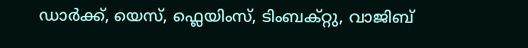ഡാർക്ക്, യെസ്, ഫ്ലെയിംസ്, ടിംബക്റ്റു, വാജിബ്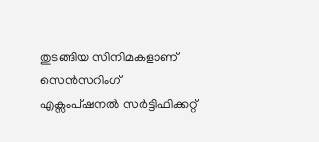തുടങ്ങിയ സിനിമകളാണ് സെൻസറിംഗ് എക്സംപ്ഷനൽ സർട്ടിഫിക്കറ്റ്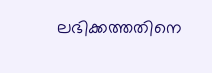ലഭിക്കത്തതിനെ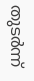തുടർന്ന്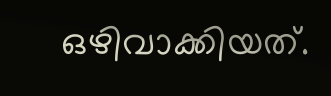ഒഴിവാക്കിയത്.